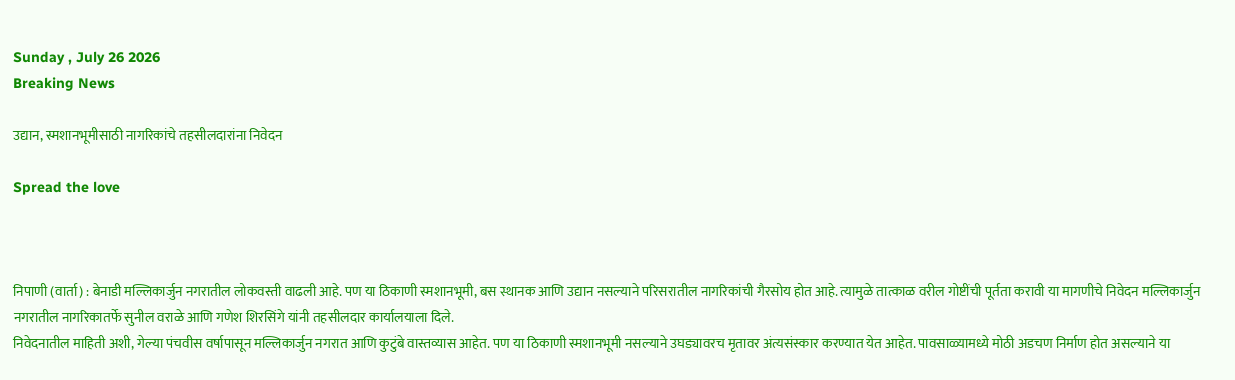Sunday , July 26 2026
Breaking News

उद्यान, स्मशानभूमीसाठी नागरिकांचे तहसीलदारांना निवेदन

Spread the love



निपाणी (वार्ता) : बेनाडी मल्लिकार्जुन नगरातील लोकवस्ती वाढली आहे. पण या ठिकाणी स्मशानभूमी, बस स्थानक आणि उद्यान नसल्याने परिसरातील नागरिकांची गैरसोय होत आहे. त्यामुळे तात्काळ वरील गोष्टींची पूर्तता करावी या मागणीचे निवेदन मल्लिकार्जुन नगरातील नागरिकातर्फे सुनील वराळे आणि गणेश शिरसिंगे यांनी तहसीलदार कार्यालयाला दिले.
निवेदनातील माहिती अशी, गेल्या पंचवीस वर्षापासून मल्लिकार्जुन नगरात आणि कुटुंबे वास्तव्यास आहेत. पण या ठिकाणी स्मशानभूमी नसल्याने उघड्यावरच मृतावर अंत्यसंस्कार करण्यात येत आहेत. पावसाळ्यामध्ये मोठी अडचण निर्माण होत असल्याने या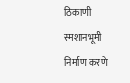ठिकाणी स्मशानभूमी निर्माण करणे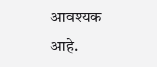आवश्यक आहे.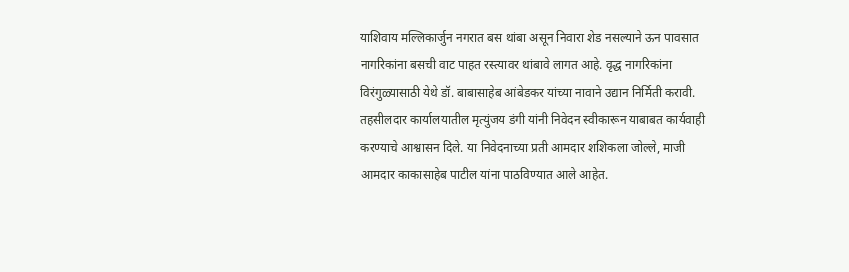याशिवाय मल्लिकार्जुन नगरात बस थांबा असून निवारा शेड नसल्याने ऊन पावसात नागरिकांना बसची वाट पाहत रस्त्यावर थांबावे लागत आहे. वृद्ध नागरिकांना विरंगुळ्यासाठी येथे डॉ. बाबासाहेब आंबेडकर यांच्या नावाने उद्यान निर्मिती करावी.
तहसीलदार कार्यालयातील मृत्युंजय डंगी यांनी निवेदन स्वीकारून याबाबत कार्यवाही करण्याचे आश्वासन दिले. या निवेदनाच्या प्रती आमदार शशिकला जोल्ले, माजी आमदार काकासाहेब पाटील यांना पाठविण्यात आले आहेत.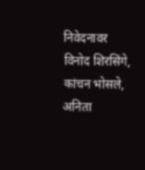निवेदनावर विनोद शिरसिंगे, कांचन भोसले, अनिता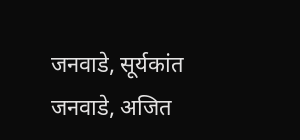जनवाडे, सूर्यकांत जनवाडे, अजित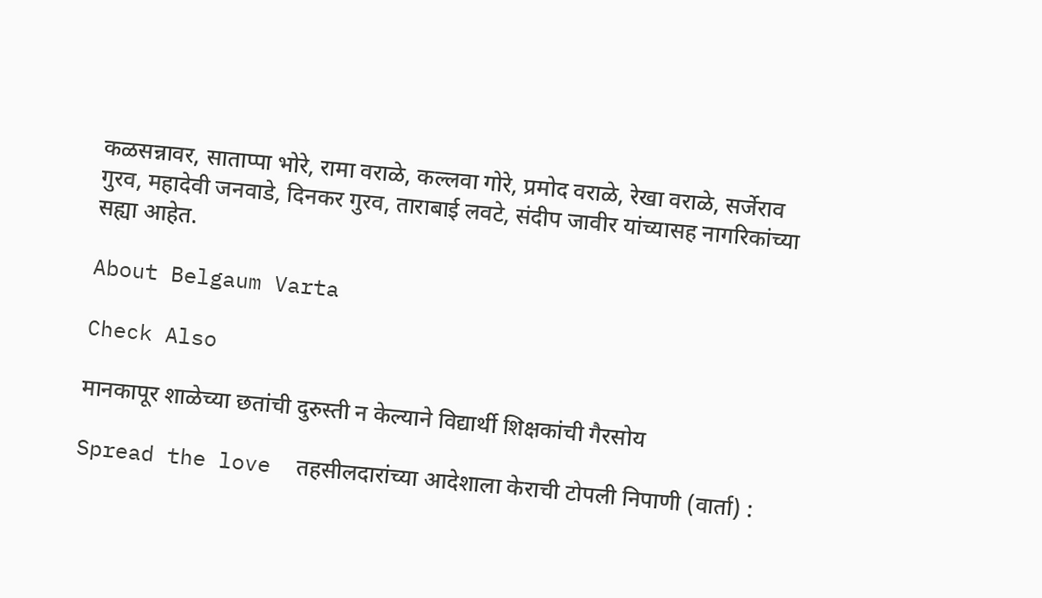कळसन्नावर, साताप्पा भोरे, रामा वराळे, कल्लवा गोरे, प्रमोद वराळे, रेखा वराळे, सर्जेराव गुरव, महादेवी जनवाडे, दिनकर गुरव, ताराबाई लवटे, संदीप जावीर यांच्यासह नागरिकांच्या सह्या आहेत.

About Belgaum Varta

Check Also

मानकापूर शाळेच्या छतांची दुरुस्ती न केल्याने विद्यार्थी शिक्षकांची गैरसोय

Spread the love  तहसीलदारांच्या आदेशाला केराची टोपली निपाणी (वार्ता) :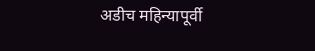अडीच महिन्यापूर्वी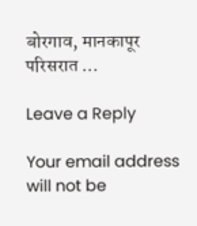बोरगाव, मानकापूर परिसरात …

Leave a Reply

Your email address will not be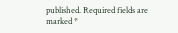published. Required fields are marked *